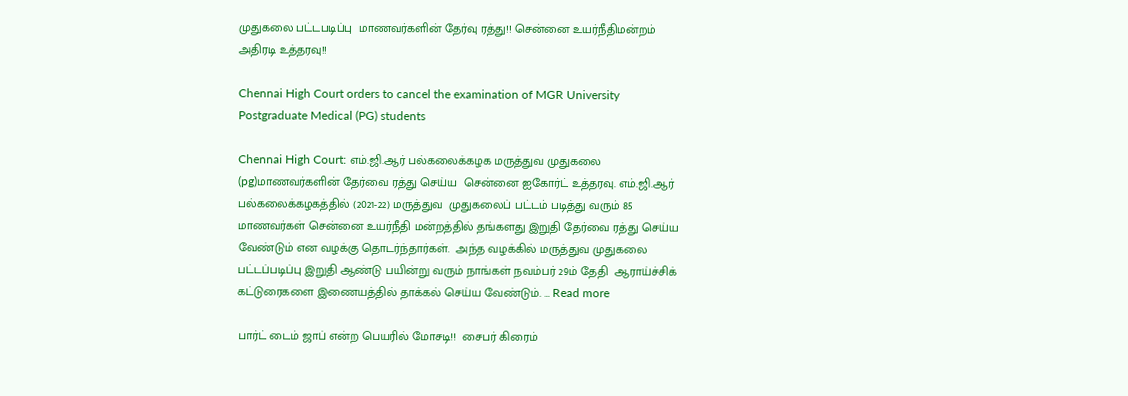முதுகலை பட்டபடிப்பு  மாணவர்களின் தேர்வு ரத்து!! சென்னை உயர்நீதிமன்றம் அதிரடி உத்தரவு!!

Chennai High Court orders to cancel the examination of MGR University Postgraduate Medical (PG) students

Chennai High Court: எம்.ஜி.ஆர் பல்கலைக்கழக மருத்துவ முதுகலை (pg)மாணவர்களின் தேர்வை ரத்து செய்ய  சென்னை ஐகோர்ட் உத்தரவு. எம்.ஜி.ஆர் பல்கலைக்கழகத்தில் (2021-22) மருத்துவ  முதுகலைப் பட்டம் படித்து வரும் 85 மாணவர்கள் சென்னை உயர்நீதி மன்றத்தில் தங்களது இறுதி தேர்வை ரத்து செய்ய வேண்டும் என வழக்கு தொடர்ந்தார்கள்.  அந்த வழக்கில் மருத்துவ முதுகலை பட்டப்படிப்பு இறுதி ஆண்டு பயின்று வரும் நாங்கள் நவம்பர் 29ம் தேதி  ஆராய்ச்சிக் கட்டுரைகளை இணையத்தில் தாக்கல் செய்ய வேண்டும். … Read more

பார்ட் டைம் ஜாப் என்ற பெயரில் மோசடி!!  சைபர் கிரைம்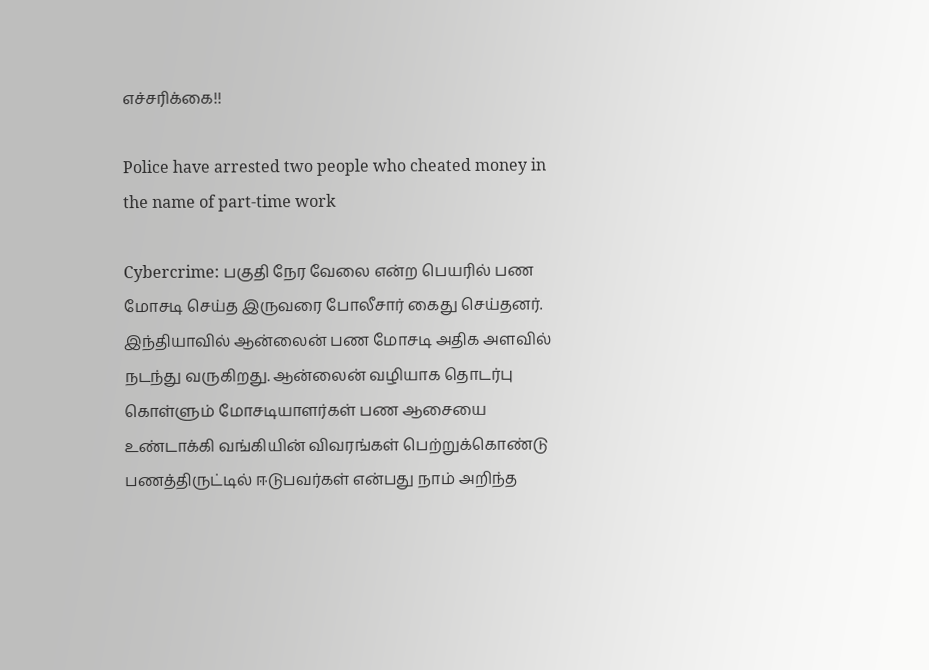எச்சரிக்கை!!

Police have arrested two people who cheated money in the name of part-time work

Cybercrime: பகுதி நேர வேலை என்ற பெயரில் பண மோசடி செய்த இருவரை போலீசார் கைது செய்தனர். இந்தியாவில் ஆன்லைன் பண மோசடி அதிக அளவில் நடந்து வருகிறது. ஆன்லைன் வழியாக தொடர்பு கொள்ளும் மோசடியாளர்கள் பண ஆசையை உண்டாக்கி வங்கியின் விவரங்கள் பெற்றுக்கொண்டு பணத்திருட்டில் ஈடுபவர்கள் என்பது நாம் அறிந்த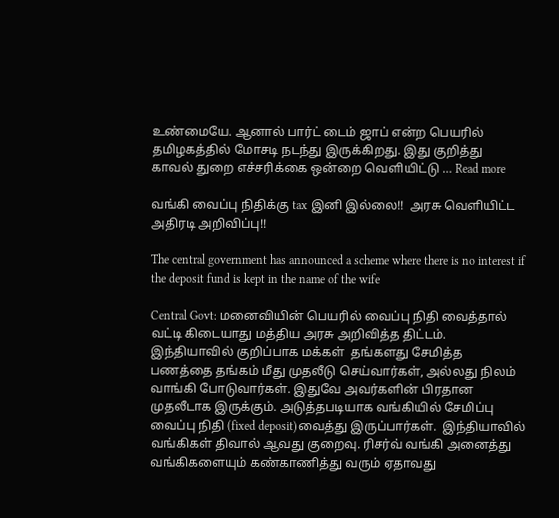உண்மையே. ஆனால் பார்ட் டைம் ஜாப் என்ற பெயரில் தமிழகத்தில் மோசடி நடந்து இருக்கிறது. இது குறித்து காவல் துறை எச்சரிக்கை ஒன்றை வெளியிட்டு … Read more

வங்கி வைப்பு நிதிக்கு tax இனி இல்லை!!  அரசு வெளியிட்ட அதிரடி அறிவிப்பு!!

The central government has announced a scheme where there is no interest if the deposit fund is kept in the name of the wife

Central Govt: மனைவியின் பெயரில் வைப்பு நிதி வைத்தால் வட்டி கிடையாது மத்திய அரசு அறிவித்த திட்டம். இந்தியாவில் குறிப்பாக மக்கள்  தங்களது சேமித்த பணத்தை தங்கம் மீது முதலீடு செய்வார்கள், அல்லது நிலம் வாங்கி போடுவார்கள். இதுவே அவர்களின் பிரதான முதலீடாக இருக்கும். அடுத்தபடியாக வங்கியில் சேமிப்பு வைப்பு நிதி (fixed deposit)வைத்து இருப்பார்கள்.  இந்தியாவில் வங்கிகள் திவால் ஆவது குறைவு. ரிசர்வ் வங்கி அனைத்து வங்கிகளையும் கண்காணித்து வரும் ஏதாவது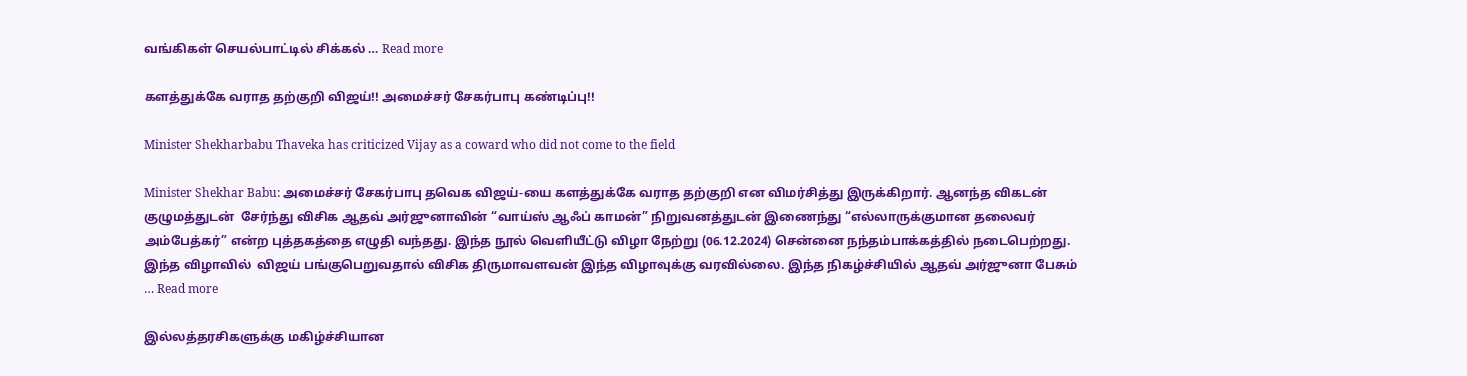வங்கிகள் செயல்பாட்டில் சிக்கல் … Read more

களத்துக்கே வராத தற்குறி விஜய்!! அமைச்சர் சேகர்பாபு கண்டிப்பு!!

Minister Shekharbabu Thaveka has criticized Vijay as a coward who did not come to the field

Minister Shekhar Babu: அமைச்சர் சேகர்பாபு தவெக விஜய்-யை களத்துக்கே வராத தற்குறி என விமர்சித்து இருக்கிறார். ஆனந்த விகடன் குழுமத்துடன்  சேர்ந்து விசிக ஆதவ் அர்ஜுனாவின் “வாய்ஸ் ஆஃப் காமன்” நிறுவனத்துடன் இணைந்து “எல்லாருக்குமான தலைவர் அம்பேத்கர்” என்ற புத்தகத்தை எழுதி வந்தது. இந்த நூல் வெளியீட்டு விழா நேற்று (06.12.2024) சென்னை நந்தம்பாக்கத்தில் நடைபெற்றது. இந்த விழாவில்  விஜய் பங்குபெறுவதால் விசிக திருமாவளவன் இந்த விழாவுக்கு வரவில்லை. இந்த நிகழ்ச்சியில் ஆதவ் அர்ஜுனா பேசும் … Read more

இல்லத்தரசிகளுக்கு மகிழ்ச்சியான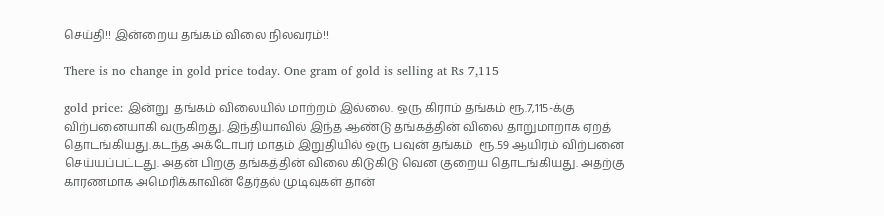செய்தி!! இன்றைய தங்கம் விலை நிலவரம்!!

There is no change in gold price today. One gram of gold is selling at Rs 7,115

gold price: இன்று  தங்கம் விலையில் மாற்றம் இல்லை. ஒரு கிராம் தங்கம் ரூ.7,115-க்கு விற்பனையாகி வருகிறது. இந்தியாவில் இந்த ஆண்டு தங்கத்தின் விலை தாறுமாறாக ஏறத் தொடங்கியது.கடந்த அக்டோபர் மாதம் இறுதியில் ஒரு பவுன் தங்கம்  ரூ.59 ஆயிரம் விற்பனை செய்யப்பட்டது. அதன் பிறகு தங்கத்தின் விலை கிடுகிடு வென குறைய தொடங்கியது. அதற்கு காரணமாக அமெரிக்காவின் தேர்தல் முடிவுகள் தான்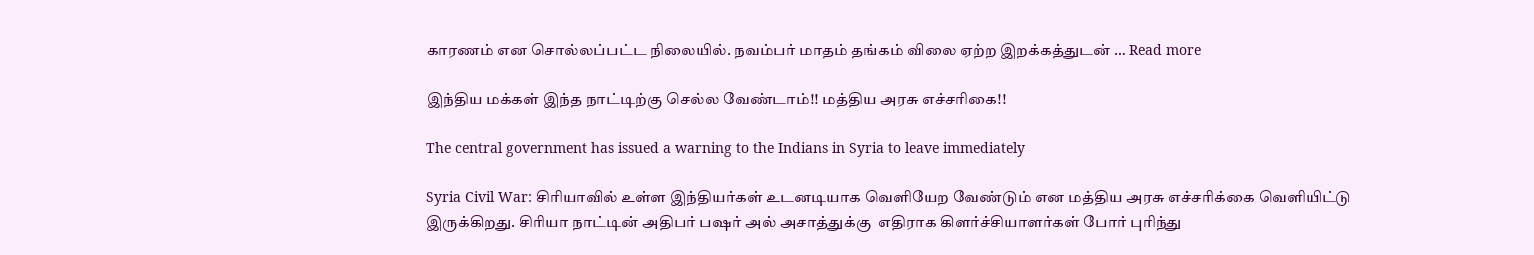காரணம் என சொல்லப்பட்ட நிலையில். நவம்பர் மாதம் தங்கம் விலை ஏற்ற இறக்கத்துடன் … Read more

இந்திய மக்கள் இந்த நாட்டிற்கு செல்ல வேண்டாம்!! மத்திய அரசு எச்சரிகை!!

The central government has issued a warning to the Indians in Syria to leave immediately

Syria Civil War: சிரியாவில் உள்ள இந்தியர்கள் உடனடியாக வெளியேற வேண்டும் என மத்திய அரசு எச்சரிக்கை வெளியிட்டு இருக்கிறது. சிரியா நாட்டின் அதிபர் பஷர் அல் அசாத்துக்கு  எதிராக கிளர்ச்சியாளர்கள் போர் புரிந்து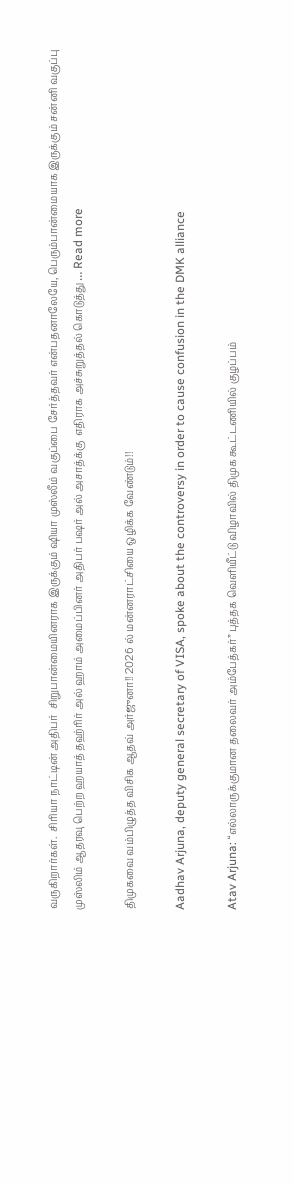வருகிறார்கள்.  சிரியா நாட்டின் அதிபர்  சிறுபான்மையினராக இருக்கும் ஷியா முஸ்லீம் வகுப்பை சேர்த்தவர் என்பதனாலேயே, பெரும்பான்மையாக இருக்கும் சன்னி வகுப்பு முஸ்லிம் ஆதரவு பெற்ற ஹயாத் தஹ்ரிர் அல் ஹாம் அமைப்பினர் அதிபர் பஷர் அல் அசாத்க்கு  எதிராக அச்சுறுத்தல் கொடுத்து … Read more

திமுகவை வம்பிழுத்த விசிக ஆதவ் அர்ஜுனா!! 2026 ல் மன்னராட்சியை ஒழிக்க வேண்டும்!!

Aadhav Arjuna, deputy general secretary of VISA, spoke about the controversy in order to cause confusion in the DMK alliance

Atav Arjuna: “எல்லாருக்குமான தலைவர் அம்பேத்கர்” புத்தக வெளியீட்டு விழாவில் திமுக கூட்டணியில் குழப்பம்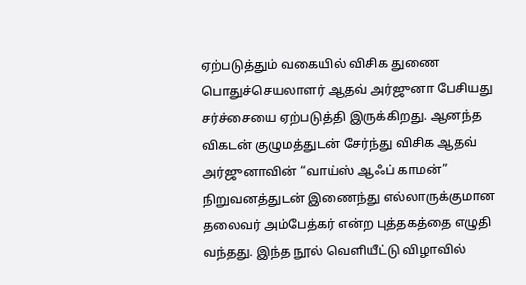ஏற்படுத்தும் வகையில் விசிக துணை பொதுச்செயலாளர் ஆதவ் அர்ஜுனா பேசியது சர்ச்சையை ஏற்படுத்தி இருக்கிறது. ஆனந்த விகடன் குழுமத்துடன் சேர்ந்து விசிக ஆதவ் அர்ஜுனாவின் “வாய்ஸ் ஆஃப் காமன்” நிறுவனத்துடன் இணைந்து எல்லாருக்குமான தலைவர் அம்பேத்கர் என்ற புத்தகத்தை எழுதி வந்தது. இந்த நூல் வெளியீட்டு விழாவில்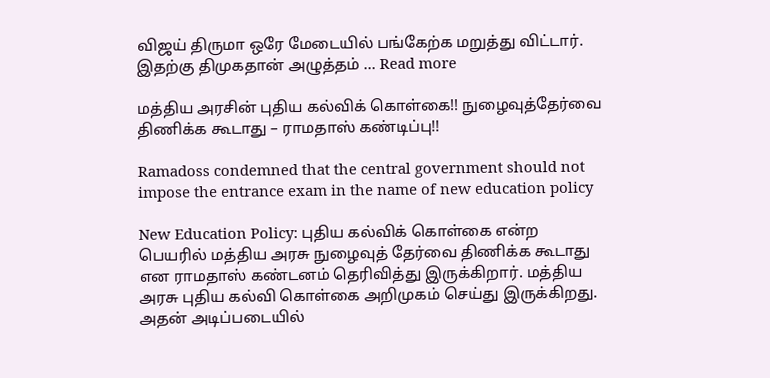விஜய் திருமா ஒரே மேடையில் பங்கேற்க மறுத்து விட்டார். இதற்கு திமுகதான் அழுத்தம் … Read more

மத்திய அரசின் புதிய கல்விக் கொள்கை!! நுழைவுத்தேர்வை திணிக்க கூடாது – ராமதாஸ் கண்டிப்பு!!

Ramadoss condemned that the central government should not impose the entrance exam in the name of new education policy

New Education Policy: புதிய கல்விக் கொள்கை என்ற பெயரில் மத்திய அரசு நுழைவுத் தேர்வை திணிக்க கூடாது என ராமதாஸ் கண்டனம் தெரிவித்து இருக்கிறார். மத்திய அரசு புதிய கல்வி கொள்கை அறிமுகம் செய்து இருக்கிறது. அதன் அடிப்படையில்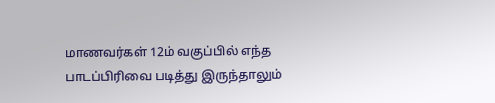மாணவர்கள் 12ம் வகுப்பில் எந்த பாடப்பிரிவை படித்து இருந்தாலும்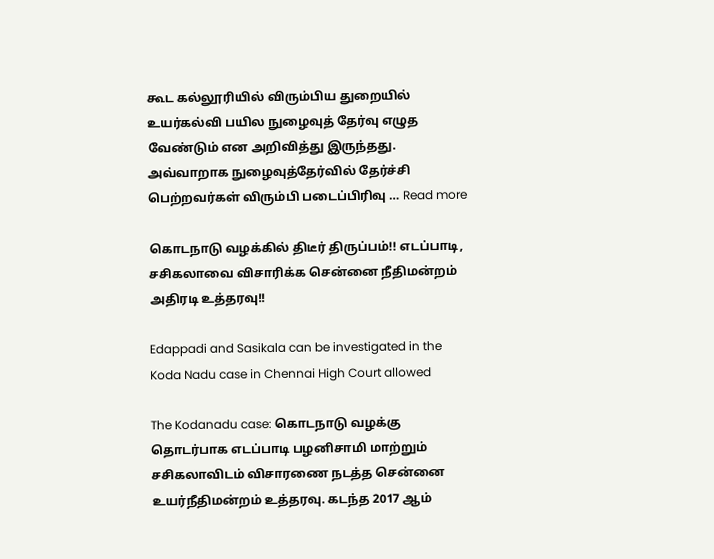கூட கல்லூரியில் விரும்பிய துறையில்  உயர்கல்வி பயில நுழைவுத் தேர்வு எழுத வேண்டும் என அறிவித்து இருந்தது. அவ்வாறாக நுழைவுத்தேர்வில் தேர்ச்சி பெற்றவர்கள் விரும்பி படைப்பிரிவு … Read more

கொடநாடு வழக்கில் திடீர் திருப்பம்!! எடப்பாடி, சசிகலாவை விசாரிக்க சென்னை நீதிமன்றம் அதிரடி உத்தரவு!!

Edappadi and Sasikala can be investigated in the Koda Nadu case in Chennai High Court allowed

The Kodanadu case: கொடநாடு வழக்கு தொடர்பாக எடப்பாடி பழனிசாமி மாற்றும் சசிகலாவிடம் விசாரணை நடத்த சென்னை உயர்நீதிமன்றம் உத்தரவு. கடந்த 2017 ஆம்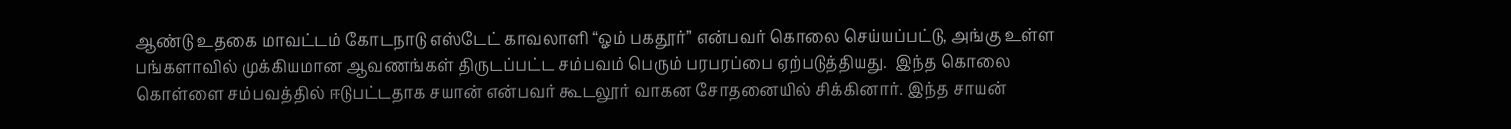ஆண்டு உதகை மாவட்டம் கோடநாடு எஸ்டேட் காவலாளி “ஓம் பகதூர்” என்பவர் கொலை செய்யப்பட்டு, அங்கு உள்ள பங்களாவில் முக்கியமான ஆவணங்கள் திருடப்பட்ட சம்பவம் பெரும் பரபரப்பை ஏற்படுத்தியது.  இந்த கொலை கொள்ளை சம்பவத்தில் ஈடுபட்டதாக சயான் என்பவர் கூடலூர் வாகன சோதனையில் சிக்கினார். இந்த சாயன்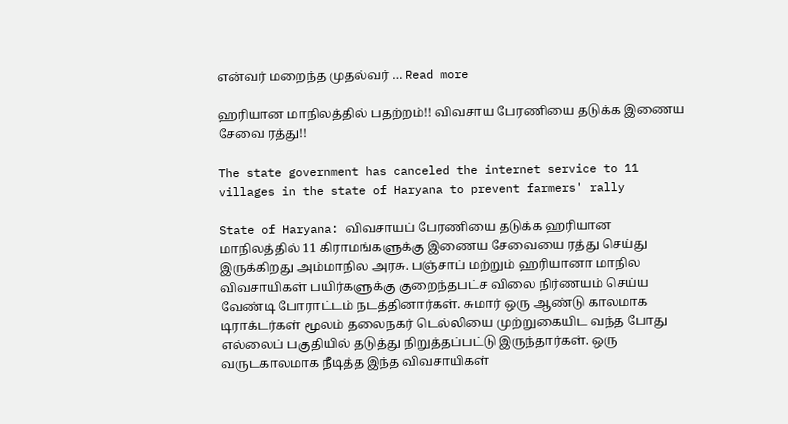என்வர் மறைந்த முதல்வர் … Read more

ஹரியான மாநிலத்தில் பதற்றம்!! விவசாய பேரணியை தடுக்க இணைய சேவை ரத்து!!

The state government has canceled the internet service to 11 villages in the state of Haryana to prevent farmers' rally

State of Haryana: விவசாயப் பேரணியை தடுக்க ஹரியான மாநிலத்தில் 11 கிராமங்களுக்கு இணைய சேவையை ரத்து செய்து இருக்கிறது அம்மாநில அரசு. பஞ்சாப் மற்றும் ஹரியானா மாநில விவசாயிகள் பயிர்களுக்கு குறைந்தபட்ச விலை நிர்ணயம் செய்ய வேண்டி போராட்டம் நடத்தினார்கள். சுமார் ஒரு ஆண்டு காலமாக டிராக்டர்கள் மூலம் தலைநகர் டெல்லியை முற்றுகையிட வந்த போது எல்லைப் பகுதியில் தடுத்து நிறுத்தப்பட்டு இருந்தார்கள். ஒரு வருடகாலமாக நீடித்த இந்த விவசாயிகள்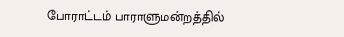போராட்டம் பாராளுமன்றத்தில்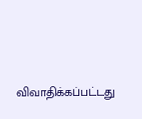விவாதிக்கப்பட்டது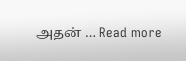அதன் … Read more